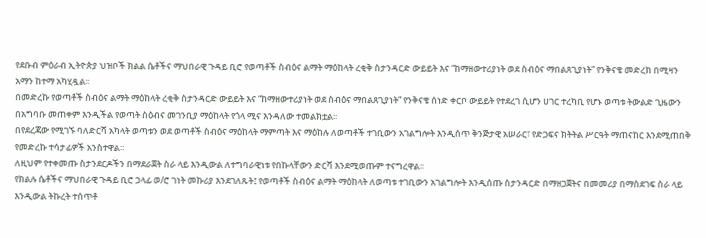የደቡብ ምዕራብ ኢትዮጵያ ህዝቦች ክልል ሴቶችና ማህበራዊ ጉዳይ ቢሮ የወጣቶች ስብዕና ልማት ማዕከላት ረቂቅ ስታንዳርድ ውይይት እና “ከማዘውተሪያነት ወደ ስብዕና ማበልጸጊያነት” የንቅናቄ መድረክ በሚዛን አማን ከተማ አካሂዷል፡፡
በመድረኩ የወጣቶች ስብዕና ልማት ማዕከላት ረቂቅ ስታንዳርድ ውይይት እና “ከማዘውተሪያነት ወደ ስብዕና ማበልጸጊያነት” የንቅናቄ ሰነድ ቀርቦ ውይይት የተደረገ ሲሆን ሀገር ተረካቢ የሆኑ ወጣቱ ትውልድ ጊዜውን በአግባቡ መጠቀም እንዲችል የወጣት ስዕብና መገንቢያ ማዕከላት የጎላ ሚና እንዳለው ተመልክቷል፡፡
በየደረጃው የሚገኙ ባለድርሻ አካላት ወጣቱን ወደ ወጣቶች ስብዕና ማዕከላት ማምጣት እና ማዕከሉ ለወጣቶች ተገቢውን አገልግሎት እንዲሰጥ ቅንጅታዊ አሠራር፣ የድጋፍና ክትትል ሥርዓት ማጠናከር እንደሚጠበቅ የመድረኩ ተሳታፊዎች አንስተዋል።
ለዚህም የተቀመጡ ስታንደርዶችን በማደራጀት ስራ ላይ እንዲውል ለተግባራዊነቱ የበኩላቸውን ድርሻ እንደሚወጡም ተናግረዋል፡፡
የክልሉ ሴቶችና ማህበራዊ ጉዳይ ቢሮ ኃላፊ ወ/ሮ ገነት መኩሪያ እንደገለጹት፤ የወጣቶች ስብዕና ልማት ማዕከላት ለወጣቱ ተገቢውን አገልግሎት እንዲሰጡ ስታንዳርድ በማዘጋጀትና በመመሪያ በማስደገፍ ስራ ላይ እንዲውል ትኩረት ተሰጥቶ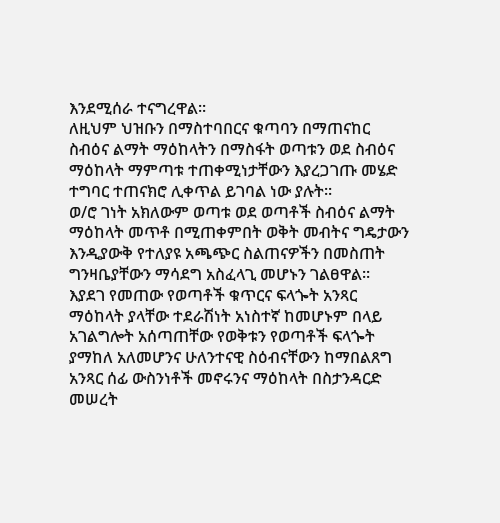እንደሚሰራ ተናግረዋል፡፡
ለዚህም ህዝቡን በማስተባበርና ቁጣባን በማጠናከር ስብዕና ልማት ማዕከላትን በማስፋት ወጣቱን ወደ ስብዕና ማዕከላት ማምጣቱ ተጠቀሚነታቸውን እያረጋገጡ መሄድ ተግባር ተጠናክሮ ሊቀጥል ይገባል ነው ያሉት፡፡
ወ/ሮ ገነት አክለውም ወጣቱ ወደ ወጣቶች ስብዕና ልማት ማዕከላት መጥቶ በሚጠቀምበት ወቅት መብትና ግዴታውን እንዲያውቅ የተለያዩ አጫጭር ስልጠናዎችን በመስጠት ግንዛቤያቸውን ማሳደግ አስፈላጊ መሆኑን ገልፀዋል፡፡
እያደገ የመጠው የወጣቶች ቁጥርና ፍላጐት አንጻር ማዕከላት ያላቸው ተደራሽነት አነስተኛ ከመሆኑም በላይ አገልግሎት አሰጣጠቸው የወቅቱን የወጣቶች ፍላጐት ያማከለ አለመሆንና ሁለንተናዊ ስዕብናቸውን ከማበልጸግ አንጻር ሰፊ ውስንነቶች መኖሩንና ማዕከላት በስታንዳርድ መሠረት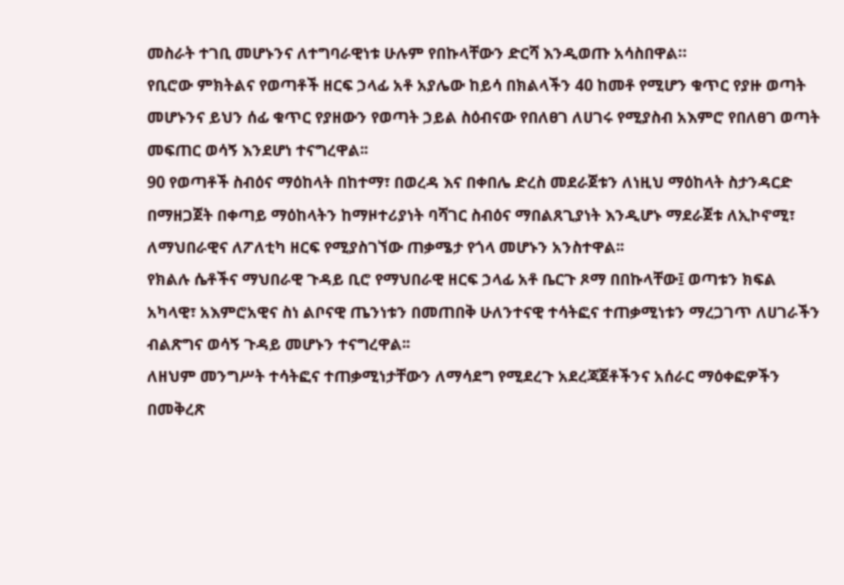መስራት ተገቢ መሆኑንና ለተግባራዊነቱ ሁሉም የበኩላቸውን ድርሻ እንዲወጡ አሳስበዋል።
የቢሮው ምክትልና የወጣቶች ዘርፍ ኃላፊ አቶ አያሌው ከይሳ በክልላችን 40 ከመቶ የሚሆን ቁጥር የያዙ ወጣት መሆኑንና ይህን ሰፊ ቁጥር የያዘውን የወጣት ኃይል ስዕብናው የበለፀገ ለሀገሩ የሚያስብ አእምሮ የበለፀገ ወጣት መፍጠር ወሳኝ እንደሆነ ተናግረዋል፡፡
90 የወጣቶች ስብዕና ማዕከላት በከተማ፣ በወረዳ እና በቀበሌ ድረስ መደራጀቱን ለነዚህ ማዕከላት ስታንዳርድ በማዘጋጀት በቀጣይ ማዕከላትን ከማዞተሪያነት ባሻገር ስብዕና ማበልጸጊያነት እንዲሆኑ ማደራጀቱ ለኢኮኖሚ፣ ለማህበራዊና ለፖለቲካ ዘርፍ የሚያስገኘው ጠቃሜታ የጎላ መሆኑን አንስተዋል፡፡
የክልሉ ሴቶችና ማህበራዊ ጉዳይ ቢሮ የማህበራዊ ዘርፍ ኃላፊ አቶ ቤርጉ ጾማ በበኩላቸው፤ ወጣቱን ክፍል አካላዊ፣ አእምሮአዊና ስነ ልቦናዊ ጤንነቱን በመጠበቅ ሁለንተናዊ ተሳትፎና ተጠቃሚነቱን ማረጋገጥ ለሀገራችን ብልጽግና ወሳኝ ጉዳይ መሆኑን ተናግረዋል፡፡
ለዘህም መንግሥት ተሳትፎና ተጠቃሚነታቸውን ለማሳደግ የሚደረጉ አደረጃጀቶችንና አሰራር ማዕቀፎዎችን በመቅረጽ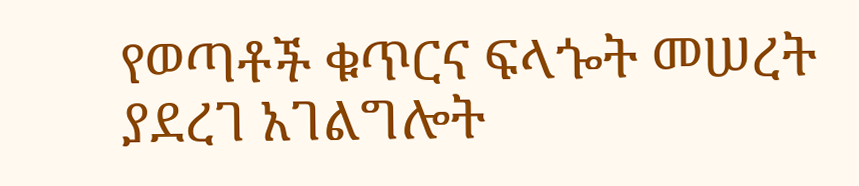የወጣቶች ቁጥርና ፍላጐት መሠረት ያደረገ አገልግሎት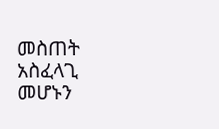መስጠት አስፈላጊ መሆኑን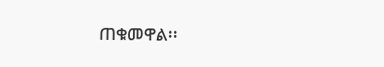ጠቁመዋል፡፡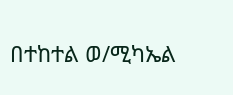በተከተል ወ/ሚካኤል